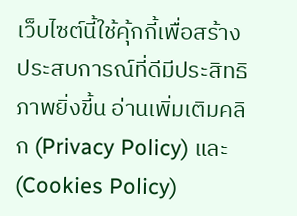เว็บไซต์นี้ใช้คุ้กกี้เพื่อสร้างประสบการณ์ที่ดีมีประสิทธิภาพยิ่งขี้น อ่านเพิ่มเติมคลิก (Privacy Policy) และ (Cookies Policy)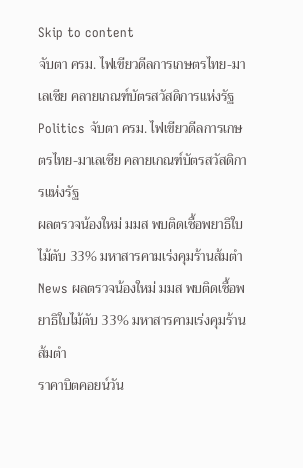Skip to content
จับตา ครม. ไฟเขียวดีลการเกษตรไทย-มาเลเซีย คลายเกณฑ์บัตรสวัสดิการแห่งรัฐ
Politics จับตา ครม. ไฟเขียวดีลการเกษตรไทย-มาเลเซีย คลายเกณฑ์บัตรสวัสดิการแห่งรัฐ
ผลตรวจน้องใหม่ มมส พบติดเชื้อพยาธิใบไม้ตับ 33% มหาสารคามเร่งคุมร้านส้มตำ
News ผลตรวจน้องใหม่ มมส พบติดเชื้อพยาธิใบไม้ตับ 33% มหาสารคามเร่งคุมร้านส้มตำ
ราคาบิตคอยน์วัน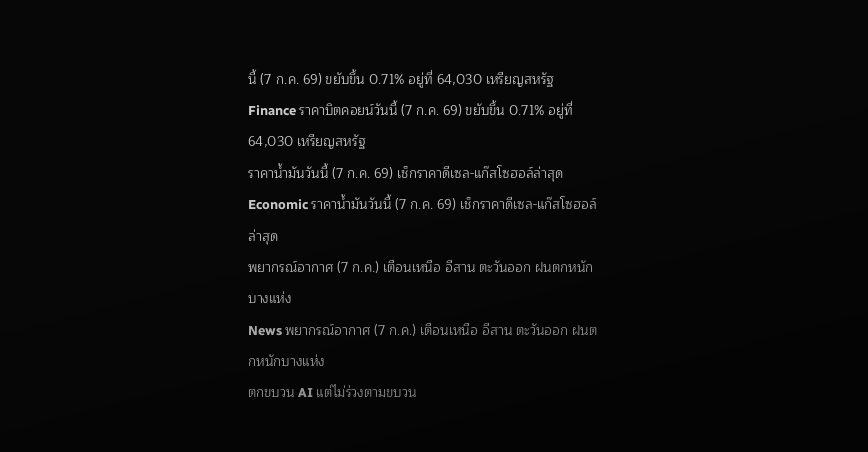นี้ (7 ก.ค. 69) ขยับขึ้น 0.71% อยู่ที่ 64,030 เหรียญสหรัฐ
Finance ราคาบิตคอยน์วันนี้ (7 ก.ค. 69) ขยับขึ้น 0.71% อยู่ที่ 64,030 เหรียญสหรัฐ
ราคาน้ำมันวันนี้ (7 ก.ค. 69) เช็กราคาดีเซล-แก๊สโซฮอล์ล่าสุด
Economic ราคาน้ำมันวันนี้ (7 ก.ค. 69) เช็กราคาดีเซล-แก๊สโซฮอล์ล่าสุด
พยากรณ์อากาศ (7 ก.ค.) เตือนเหนือ อีสาน ตะวันออก ฝนตกหนักบางแห่ง
News พยากรณ์อากาศ (7 ก.ค.) เตือนเหนือ อีสาน ตะวันออก ฝนตกหนักบางแห่ง
ตกขบวน AI แต่ไม่ร่วงตามขบวน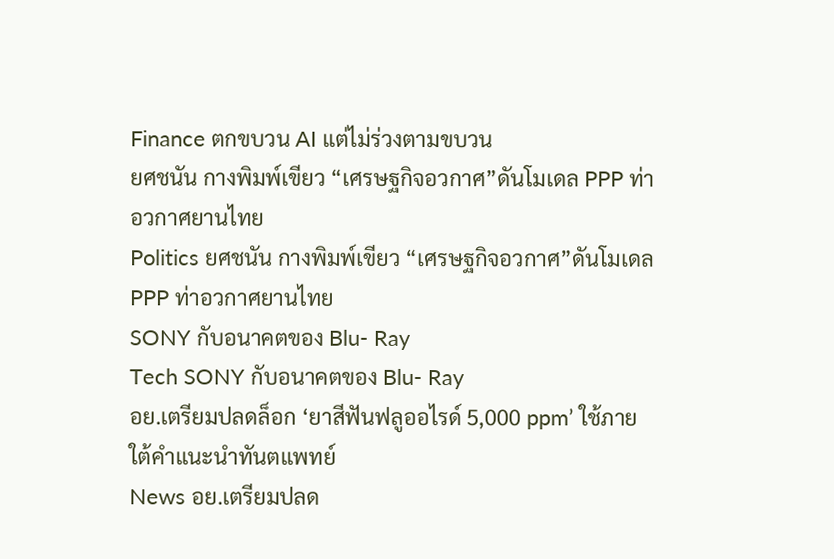Finance ตกขบวน AI แต่ไม่ร่วงตามขบวน
ยศชนัน กางพิมพ์เขียว “เศรษฐกิจอวกาศ”ดันโมเดล PPP ท่าอวกาศยานไทย
Politics ยศชนัน กางพิมพ์เขียว “เศรษฐกิจอวกาศ”ดันโมเดล PPP ท่าอวกาศยานไทย
SONY กับอนาคตของ Blu- Ray
Tech SONY กับอนาคตของ Blu- Ray
อย.เตรียมปลดล็อก ‘ยาสีฟันฟลูออไรด์ 5,000 ppm’ ใช้ภายใต้คำแนะนำทันตแพทย์
News อย.เตรียมปลด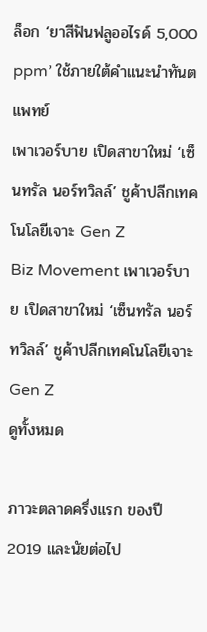ล็อก ‘ยาสีฟันฟลูออไรด์ 5,000 ppm’ ใช้ภายใต้คำแนะนำทันตแพทย์
เพาเวอร์บาย เปิดสาขาใหม่ ‘เซ็นทรัล นอร์ทวิลล์’ ชูค้าปลีกเทคโนโลยีเจาะ Gen Z
Biz Movement เพาเวอร์บาย เปิดสาขาใหม่ ‘เซ็นทรัล นอร์ทวิลล์’ ชูค้าปลีกเทคโนโลยีเจาะ Gen Z
ดูทั้งหมด

ภาวะตลาดครึ่งแรก ของปี 2019 และนัยต่อไป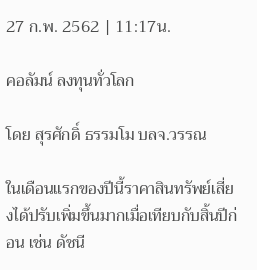27 ก.พ. 2562 | 11:17น.

คอลัมน์ ลงทุนทั่วโลก

โดย สุรศักดิ์ ธรรมโม บลจ.วรรณ

ในเดือนแรกของปีนี้ราคาสินทรัพย์เสี่ยงได้ปรับเพิ่มขึ้นมากเมื่อเทียบกับสิ้นปีก่อน เช่น ดัชนี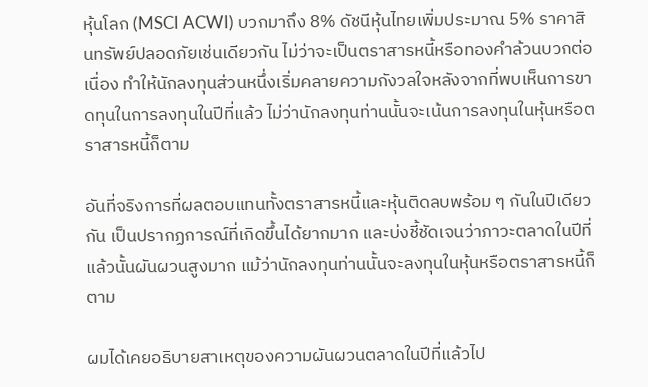หุ้นโลก (MSCI ACWI) บวกมาถึง 8% ดัชนีหุ้นไทยเพิ่มประมาณ 5% ราคาสินทรัพย์ปลอดภัยเช่นเดียวกัน ไม่ว่าจะเป็นตราสารหนี้หรือทองคำล้วนบวกต่อเนื่อง ทำให้นักลงทุนส่วนหนึ่งเริ่มคลายความกังวลใจหลังจากที่พบเห็นการขาดทุนในการลงทุนในปีที่แล้ว ไม่ว่านักลงทุนท่านนั้นจะเน้นการลงทุนในหุ้นหรือตราสารหนี้ก็ตาม

อันที่จริงการที่ผลตอบแทนทั้งตราสารหนี้และหุ้นติดลบพร้อม ๆ กันในปีเดียวกัน เป็นปรากฏการณ์ที่เกิดขึ้นได้ยากมาก และบ่งชี้ชัดเจนว่าภาวะตลาดในปีที่แล้วนั้นผันผวนสูงมาก แม้ว่านักลงทุนท่านนั้นจะลงทุนในหุ้นหรือตราสารหนี้ก็ตาม

ผมได้เคยอธิบายสาเหตุของความผันผวนตลาดในปีที่แล้วไป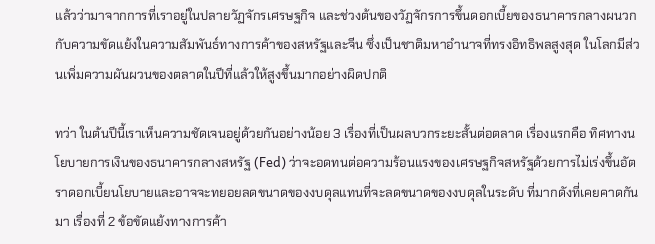แล้วว่ามาจากการที่เราอยู่ในปลายวัฏจักรเศรษฐกิจ และช่วงต้นของวัฏจักรการขึ้นดอกเบี้ยของธนาคารกลางผนวกกับความขัดแย้งในความสัมพันธ์ทางการค้าของสหรัฐและจีน ซึ่งเป็นชาติมหาอำนาจที่ทรงอิทธิพลสูงสุด ในโลกมีส่วนเพิ่มความผันผวนของตลาดในปีที่แล้วให้สูงขึ้นมากอย่างผิดปกติ

ทว่า ในต้นปีนี้เราเห็นความชัดเจนอยู่ด้วยกันอย่างน้อย 3 เรื่องที่เป็นผลบวกระยะสั้นต่อตลาด เรื่องแรกคือ ทิศทางนโยบายการเงินของธนาคารกลางสหรัฐ (Fed) ว่าจะอดทนต่อความร้อนแรงของเศรษฐกิจสหรัฐด้วยการไม่เร่งขึ้นอัตราดอกเบี้ยนโยบายและอาจจะทยอยลดขนาดของงบดุลแทนที่จะลดขนาดของงบดุลในระดับ ที่มากดังที่เคยคาดกันมา เรื่องที่ 2 ข้อขัดแย้งทางการค้า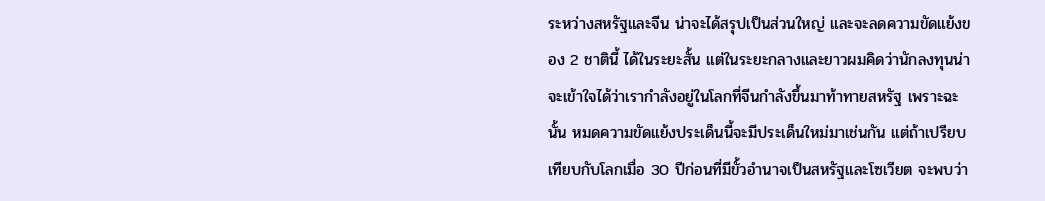ระหว่างสหรัฐและจีน น่าจะได้สรุปเป็นส่วนใหญ่ และจะลดความขัดแย้งของ 2 ชาตินี้ ได้ในระยะสั้น แต่ในระยะกลางและยาวผมคิดว่านักลงทุนน่าจะเข้าใจได้ว่าเรากำลังอยู่ในโลกที่จีนกำลังขึ้นมาท้าทายสหรัฐ เพราะฉะนั้น หมดความขัดแย้งประเด็นนี้จะมีประเด็นใหม่มาเช่นกัน แต่ถ้าเปรียบเทียบกับโลกเมื่อ 30 ปีก่อนที่มีขั้วอำนาจเป็นสหรัฐและโซเวียต จะพบว่า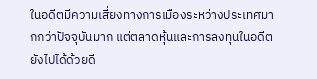ในอดีตมีความเสี่ยงทางการเมืองระหว่างประเทศมากกว่าปัจจุบันมาก แต่ตลาดหุ้นและการลงทุนในอดีตยังไปได้ด้วยดี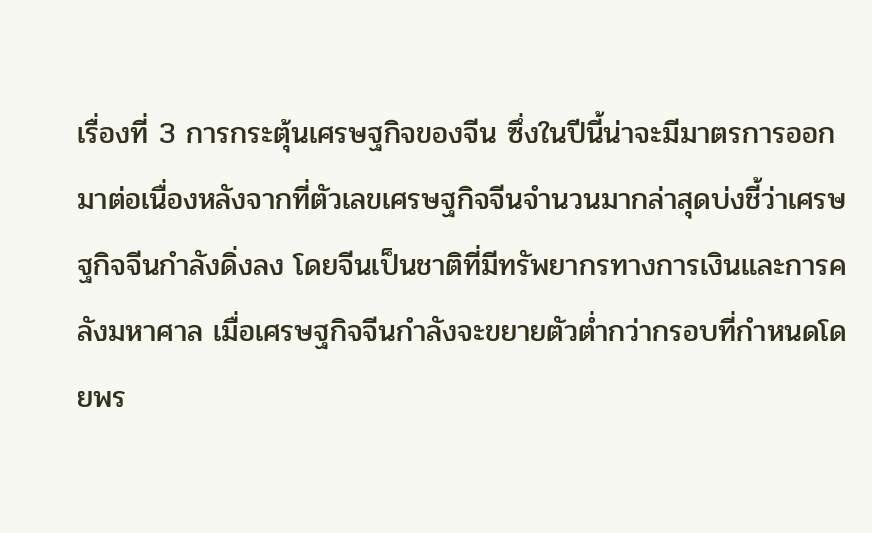เรื่องที่ 3 การกระตุ้นเศรษฐกิจของจีน ซึ่งในปีนี้น่าจะมีมาตรการออกมาต่อเนื่องหลังจากที่ตัวเลขเศรษฐกิจจีนจำนวนมากล่าสุดบ่งชี้ว่าเศรษฐกิจจีนกำลังดิ่งลง โดยจีนเป็นชาติที่มีทรัพยากรทางการเงินและการคลังมหาศาล เมื่อเศรษฐกิจจีนกำลังจะขยายตัวต่ำกว่ากรอบที่กำหนดโดยพร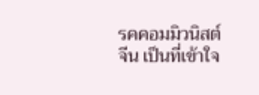รคคอมมิวนิสต์จีน เป็นที่เข้าใจ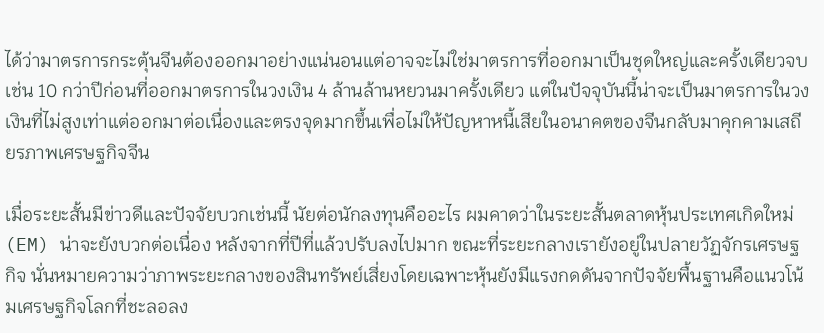ได้ว่ามาตรการกระตุ้นจีนต้องออกมาอย่างแน่นอนแต่อาจจะไม่ใช่มาตรการที่ออกมาเป็นชุดใหญ่และครั้งเดียวจบ เช่น 10 กว่าปีก่อนที่ออกมาตรการในวงเงิน 4 ล้านล้านหยวนมาครั้งเดียว แต่ในปัจจุบันนี้น่าจะเป็นมาตรการในวงเงินที่ไม่สูงเท่าแต่ออกมาต่อเนื่องและตรงจุดมากขึ้นเพื่อไม่ให้ปัญหาหนี้เสียในอนาคตของจีนกลับมาคุกคามเสถียรภาพเศรษฐกิจจีน

เมื่อระยะสั้นมีข่าวดีและปัจจัยบวกเช่นนี้ นัยต่อนักลงทุนคืออะไร ผมคาดว่าในระยะสั้นตลาดหุ้นประเทศเกิดใหม่ (EM) น่าจะยังบวกต่อเนื่อง หลังจากที่ปีที่แล้วปรับลงไปมาก ขณะที่ระยะกลางเรายังอยู่ในปลายวัฏจักรเศรษฐกิจ นั่นหมายความว่าภาพระยะกลางของสินทรัพย์เสี่ยงโดยเฉพาะหุ้นยังมีแรงกดดันจากปัจจัยพื้นฐานคือแนวโน้มเศรษฐกิจโลกที่ชะลอลง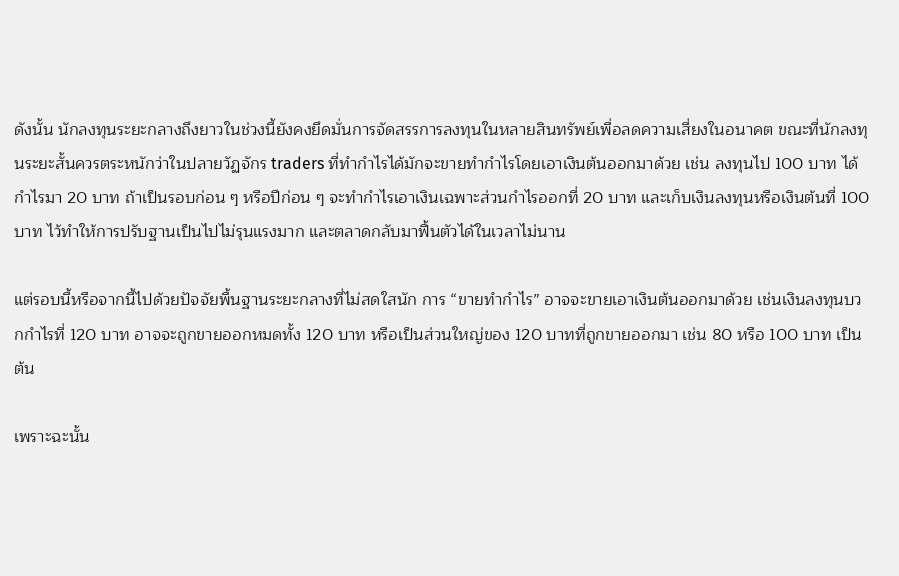ดังนั้น นักลงทุนระยะกลางถึงยาวในช่วงนี้ยังคงยึดมั่นการจัดสรรการลงทุนในหลายสินทรัพย์เพื่อลดความเสี่ยงในอนาคต ขณะที่นักลงทุนระยะสั้นควรตระหนักว่าในปลายวัฏจักร traders ที่ทำกำไรได้มักจะขายทำกำไรโดยเอาเงินต้นออกมาด้วย เช่น ลงทุนไป 100 บาท ได้กำไรมา 20 บาท ถ้าเป็นรอบก่อน ๆ หรือปีก่อน ๆ จะทำกำไรเอาเงินเฉพาะส่วนกำไรออกที่ 20 บาท และเก็บเงินลงทุนหรือเงินต้นที่ 100 บาท ไว้ทำให้การปรับฐานเป็นไปไม่รุนแรงมาก และตลาดกลับมาฟื้นตัวได้ในเวลาไม่นาน

แต่รอบนี้หรือจากนี้ไปด้วยปัจจัยพื้นฐานระยะกลางที่ไม่สดใสนัก การ “ขายทำกำไร” อาจจะขายเอาเงินต้นออกมาด้วย เช่นเงินลงทุนบวกกำไรที่ 120 บาท อาจจะถูกขายออกหมดทั้ง 120 บาท หรือเป็นส่วนใหญ่ของ 120 บาทที่ถูกขายออกมา เช่น 80 หรือ 100 บาท เป็นต้น

เพราะฉะนั้น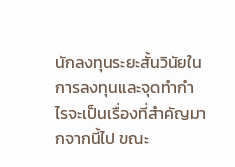นักลงทุนระยะสั้นวินัยในการลงทุนและจุดทำกำไรจะเป็นเรื่องที่สำคัญมากจากนี้ไป ขณะ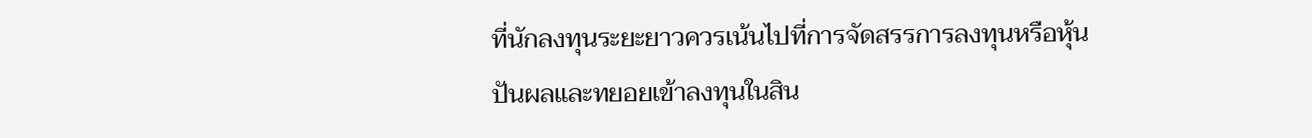ที่นักลงทุนระยะยาวควรเน้นไปที่การจัดสรรการลงทุนหรือหุ้นปันผลและทยอยเข้าลงทุนในสิน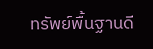ทรัพย์พื้นฐานดี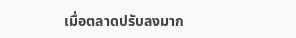เมื่อตลาดปรับลงมาก